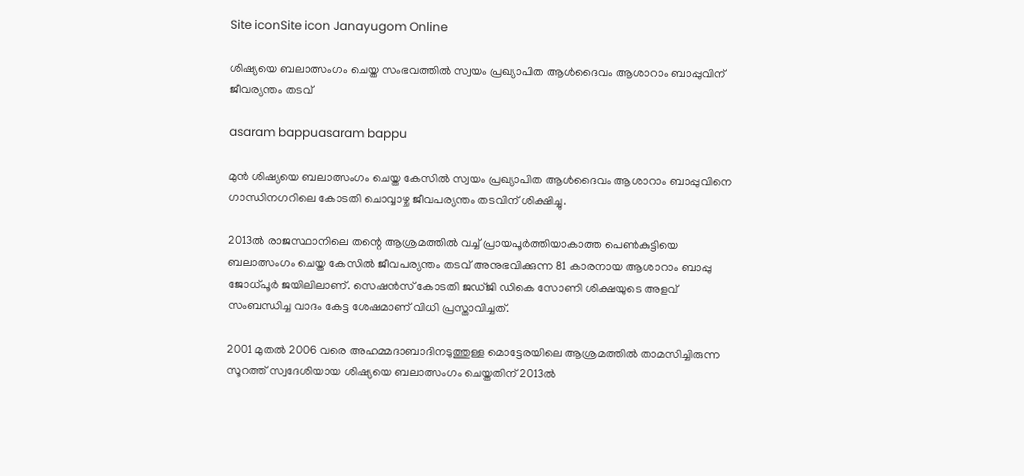Site iconSite icon Janayugom Online

ശിഷ്യയെ ബലാത്സംഗം ചെയ്ത സംഭവത്തില്‍ സ്വയം പ്രഖ്യാപിത ആള്‍ദൈവം ആശാറാം ബാപ്പുവിന് ജീവര്യന്തം തടവ്

asaram bappuasaram bappu

മുൻ ശിഷ്യയെ ബലാത്സംഗം ചെയ്ത കേസില്‍ സ്വയം പ്രഖ്യാപിത ആൾദൈവം ആശാറാം ബാപ്പുവിനെ ഗാന്ധിനഗറിലെ കോടതി ചൊവ്വാഴ്ച ജീവപര്യന്തം തടവിന് ശിക്ഷിച്ചു.

2013ൽ രാജസ്ഥാനിലെ തന്റെ ആശ്രമത്തിൽ വച്ച് പ്രായപൂർത്തിയാകാത്ത പെൺകുട്ടിയെ ബലാത്സംഗം ചെയ്ത കേസിൽ ജീവപര്യന്തം തടവ് അനുഭവിക്കുന്ന 81 കാരനായ ആശാറാം ബാപ്പു ജോധ്പൂർ ജയിലിലാണ്. സെഷൻസ് കോടതി ജഡ്ജി ഡികെ സോണി ശിക്ഷയുടെ അളവ് സംബന്ധിച്ച വാദം കേട്ട ശേഷമാണ് വിധി പ്രസ്താവിച്ചത്.

2001 മുതൽ 2006 വരെ അഹമ്മദാബാദിനടുത്തുള്ള മൊട്ടേരയിലെ ആശ്രമത്തിൽ താമസിച്ചിരുന്ന സൂറത്ത് സ്വദേശിയായ ശിഷ്യയെ ബലാത്സംഗം ചെയ്തതിന് 2013ൽ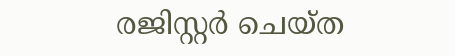രജിസ്റ്റർ ചെയ്ത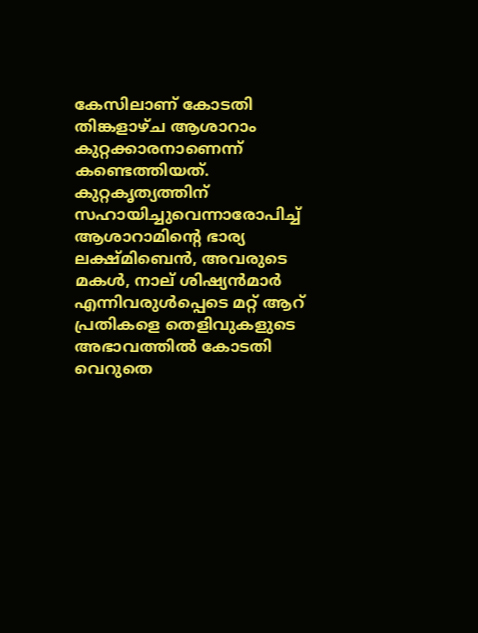കേസിലാണ് കോടതി തിങ്കളാഴ്ച ആശാറാം കുറ്റക്കാരനാണെന്ന് കണ്ടെത്തിയത്.
കുറ്റകൃത്യത്തിന് സഹായിച്ചുവെന്നാരോപിച്ച് ആശാറാമിന്റെ ഭാര്യ ലക്ഷ്മിബെൻ, അവരുടെ മകൾ, നാല് ശിഷ്യൻമാർ എന്നിവരുൾപ്പെടെ മറ്റ് ആറ് പ്രതികളെ തെളിവുകളുടെ അഭാവത്തിൽ കോടതി വെറുതെ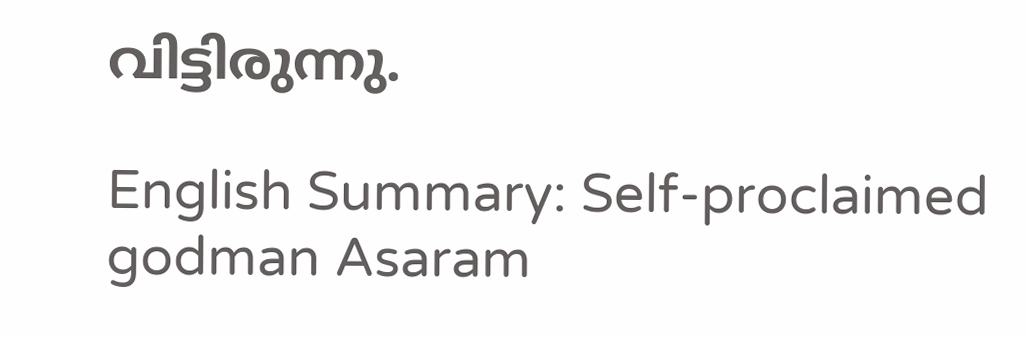വിട്ടിരുന്നു.

English Summary: Self-proclaimed godman Asaram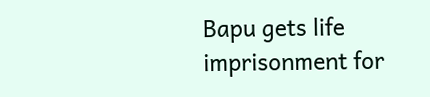Bapu gets life imprisonment for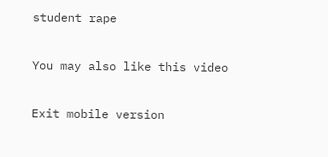student rape

You may also like this video

Exit mobile version